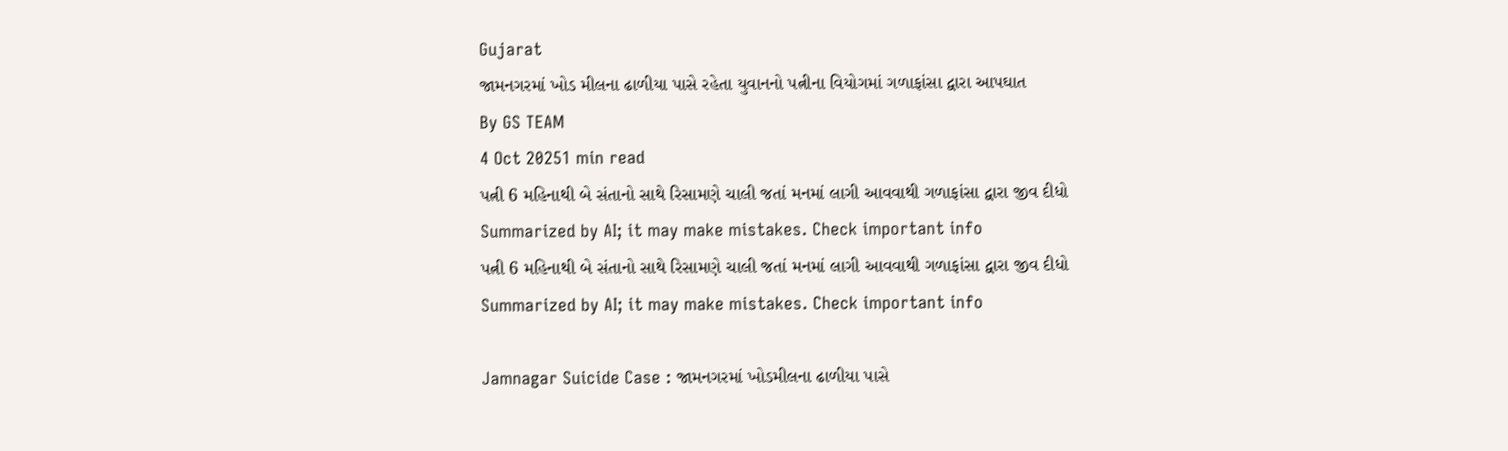Gujarat
જામનગરમાં ખોડ મીલના ઢાળીયા પાસે રહેતા યુવાનનો પત્નીના વિયોગમાં ગળાફાંસા દ્વારા આપઘાત
By GS TEAM
4 Oct 20251 min read
પત્ની 6 મહિનાથી બે સંતાનો સાથે રિસામણે ચાલી જતાં મનમાં લાગી આવવાથી ગળાફાંસા દ્વારા જીવ દીધો
Summarized by AI; it may make mistakes. Check important info
પત્ની 6 મહિનાથી બે સંતાનો સાથે રિસામણે ચાલી જતાં મનમાં લાગી આવવાથી ગળાફાંસા દ્વારા જીવ દીધો
Summarized by AI; it may make mistakes. Check important info

Jamnagar Suicide Case : જામનગરમાં ખોડમીલના ઢાળીયા પાસે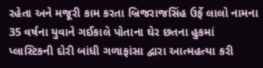રહેતા અને મજૂરી કામ કરતા બ્રિજરાજસિંહ ઉર્ફે લાલો નામના 35 વર્ષના યુવાને ગઈકાલે પોતાના ઘેર છતના હુકમાં પ્લાસ્ટિકની દોરી બાંધી ગળાફાંસા દ્વારા આત્મહત્યા કરી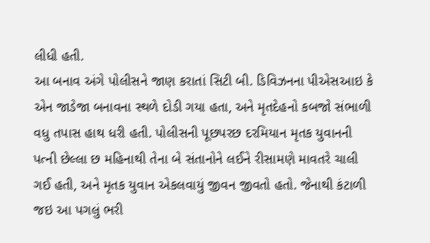લીધી હતી.
આ બનાવ અંગે પોલીસને જાણ કરાતાં સિટી બી. ડિવિઝનના પીએસઆઇ કે એન જાડેજા બનાવના સ્થળે દોડી ગયા હતા, અને મૃતદેહનો કબજો સંભાળી વધુ તપાસ હાથ ધરી હતી. પોલીસની પૂછપરછ દરમિયાન મૃતક યુવાનની પત્ની છેલ્લા છ મહિનાથી તેના બે સંતાનોને લઈને રીસામણે માવતરે ચાલી ગઈ હતી, અને મૃતક યુવાન એકલવાયું જીવન જીવતો હતો. જેનાથી કંટાળી જઇ આ પગલું ભરી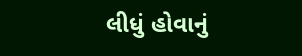લીધું હોવાનું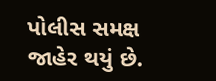પોલીસ સમક્ષ જાહેર થયું છે.